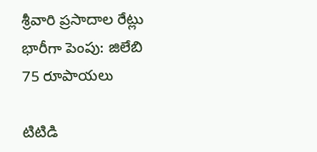శ్రీవారి ప్రసాదాల రేట్లు భారీగా పెంపు: జిలేబి 75 రూపాయలు

టిటిడి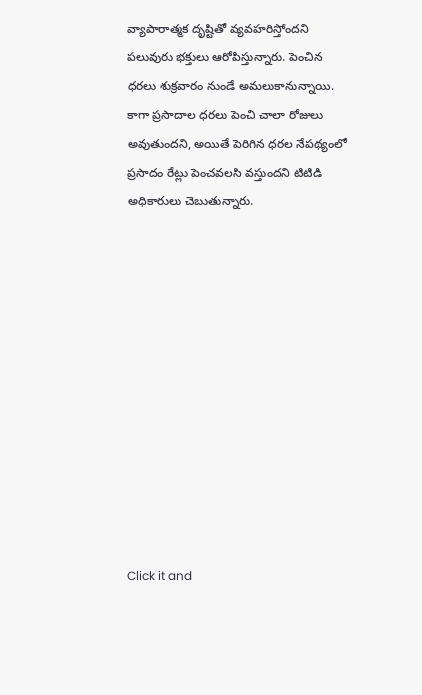వ్యాపారాత్మక దృష్టితో వ్యవహరిస్తోందని పలువురు భక్తులు ఆరోపిస్తున్నారు. పెంచిన ధరలు శుక్రవారం నుండే అమలుకానున్నాయి. కాగా ప్రసాదాల ధరలు పెంచి చాలా రోజులు అవుతుందని, అయితే పెరిగిన ధరల నేపథ్యంలో ప్రసాదం రేట్లు పెంచవలసి వస్తుందని టిటిడి అధికారులు చెబుతున్నారు.












Click it and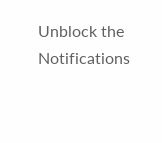Unblock the Notifications